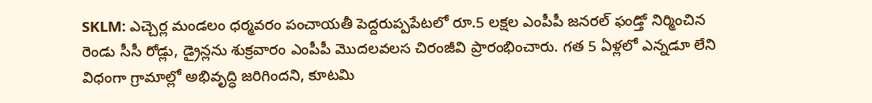SKLM: ఎచ్చెర్ల మండలం ధర్మవరం పంచాయతీ పెద్దరుప్పపేటలో రూ.5 లక్షల ఎంపీపీ జనరల్ ఫండ్తో నిర్మించిన రెండు సీసీ రోడ్లు, డ్రైన్లను శుక్రవారం ఎంపీపీ మొదలవలస చిరంజీవి ప్రారంభించారు. గత 5 ఏళ్లలో ఎన్నడూ లేని విధంగా గ్రామాల్లో అభివృద్ధి జరిగిందని, కూటమి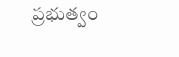ప్రభుత్వం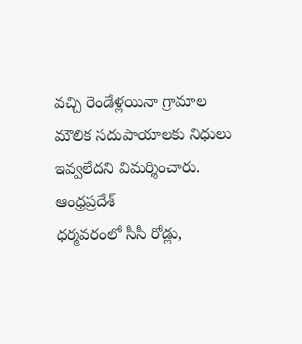వచ్చి రెండేళ్లయినా గ్రామాల మౌలిక సదుపాయాలకు నిధులు ఇవ్వలేదని విమర్శించారు.
ఆంధ్రప్రదేశ్
ధర్మవరంలో సీసీ రోడ్లు,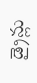డ్రైన్లు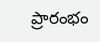ప్రారంభం